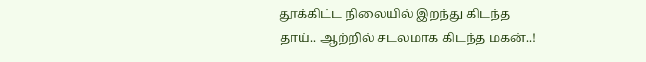தூக்கிட்ட நிலையில் இறந்து கிடந்த தாய்.. ஆற்றில் சடலமாக கிடந்த மகன்..!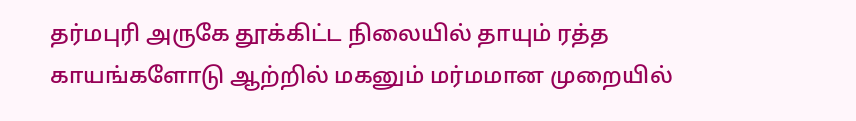தர்மபுரி அருகே தூக்கிட்ட நிலையில் தாயும் ரத்த காயங்களோடு ஆற்றில் மகனும் மர்மமான முறையில்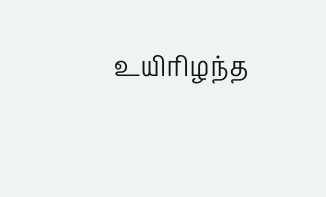உயிரிழந்த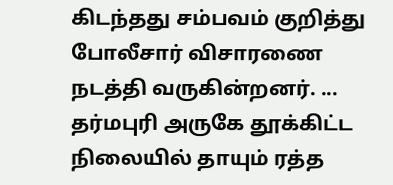கிடந்தது சம்பவம் குறித்து போலீசார் விசாரணை நடத்தி வருகின்றனர். ...
தர்மபுரி அருகே தூக்கிட்ட நிலையில் தாயும் ரத்த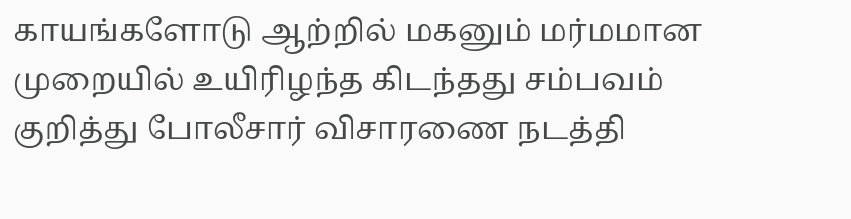காயங்களோடு ஆற்றில் மகனும் மர்மமான முறையில் உயிரிழந்த கிடந்தது சம்பவம் குறித்து போலீசார் விசாரணை நடத்தி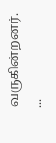வருகின்றனர். ...